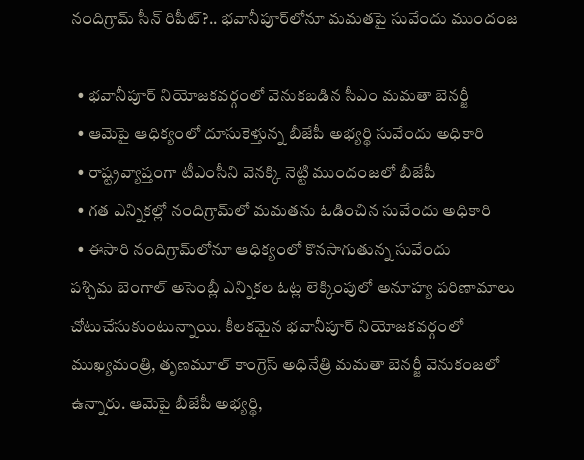నందిగ్రామ్ సీన్ రిపీట్?.. భవానీపూర్‌లోనూ మమతపై సువేందు ముందంజ

  • భవానీపూర్ నియోజకవర్గంలో వెనుకబడిన సీఎం మమతా బెనర్జీ
  • ఆమెపై ఆధిక్యంలో దూసుకెళ్తున్న బీజేపీ అభ్యర్థి సువేందు అధికారి
  • రాష్ట్రవ్యాప్తంగా టీఎంసీని వెనక్కి నెట్టి ముందంజలో బీజేపీ
  • గత ఎన్నికల్లో నందిగ్రామ్‌లో మమతను ఓడించిన సువేందు అధికారి
  • ఈసారి నందిగ్రామ్‌లోనూ ఆధిక్యంలో కొనసాగుతున్న సువేందు
పశ్చిమ బెంగాల్ అసెంబ్లీ ఎన్నికల ఓట్ల లెక్కింపులో అనూహ్య పరిణామాలు చోటుచేసుకుంటున్నాయి. కీలకమైన భవానీపూర్ నియోజకవర్గంలో ముఖ్యమంత్రి, తృణమూల్ కాంగ్రెస్ అధినేత్రి మమతా బెనర్జీ వెనుకంజలో ఉన్నారు. ఆమెపై బీజేపీ అభ్యర్థి,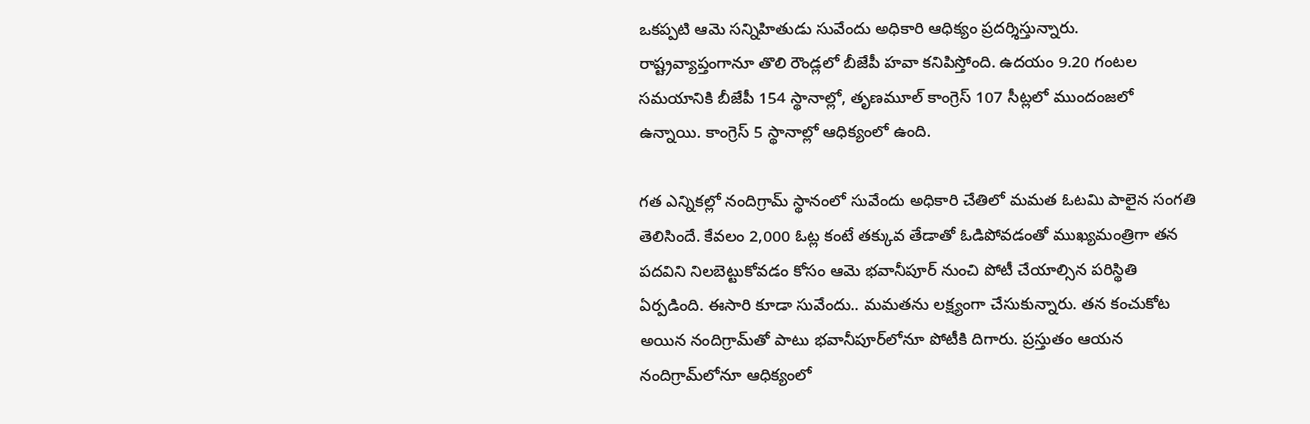ఒకప్పటి ఆమె సన్నిహితుడు సువేందు అధికారి ఆధిక్యం ప్రదర్శిస్తున్నారు. రాష్ట్రవ్యాప్తంగానూ తొలి రౌండ్లలో బీజేపీ హవా కనిపిస్తోంది. ఉదయం 9.20 గంటల సమయానికి బీజేపీ 154 స్థానాల్లో, తృణమూల్ కాంగ్రెస్ 107 సీట్లలో ముందంజలో ఉన్నాయి. కాంగ్రెస్ 5 స్థానాల్లో ఆధిక్యంలో ఉంది.

గత ఎన్నికల్లో నందిగ్రామ్ స్థానంలో సువేందు అధికారి చేతిలో మమత ఓటమి పాలైన సంగతి తెలిసిందే. కేవలం 2,000 ఓట్ల కంటే తక్కువ తేడాతో ఓడిపోవడంతో ముఖ్యమంత్రిగా తన పదవిని నిలబెట్టుకోవడం కోసం ఆమె భవానీపూర్ నుంచి పోటీ చేయాల్సిన పరిస్థితి ఏర్పడింది. ఈసారి కూడా సువేందు.. మమతను లక్ష్యంగా చేసుకున్నారు. తన కంచుకోట అయిన నందిగ్రామ్‌తో పాటు భవానీపూర్‌లోనూ పోటీకి దిగారు. ప్రస్తుతం ఆయన నందిగ్రామ్‌లోనూ ఆధిక్యంలో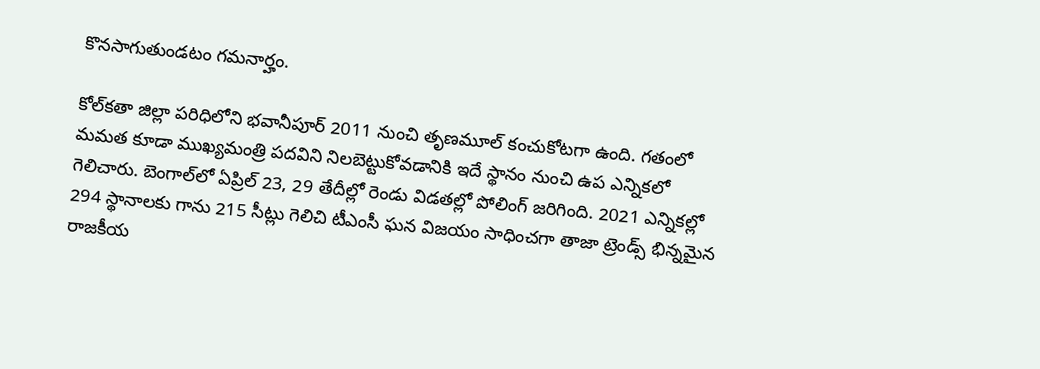కొనసాగుతుండటం గమనార్హం.

కోల్‌కతా జిల్లా పరిధిలోని భవానీపూర్ 2011 నుంచి తృణమూల్ కంచుకోటగా ఉంది. గతంలో మమత కూడా ముఖ్యమంత్రి పదవిని నిలబెట్టుకోవడానికి ఇదే స్థానం నుంచి ఉప ఎన్నికలో గెలిచారు. బెంగాల్‌లో ఏప్రిల్ 23, 29 తేదీల్లో రెండు విడతల్లో పోలింగ్ జరిగింది. 2021 ఎన్నికల్లో 294 స్థానాలకు గాను 215 సీట్లు గెలిచి టీఎంసీ ఘన విజయం సాధించగా తాజా ట్రెండ్స్ భిన్నమైన రాజకీయ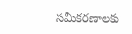సమీకరణాలకు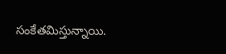సంకేతమిస్తున్నాయి.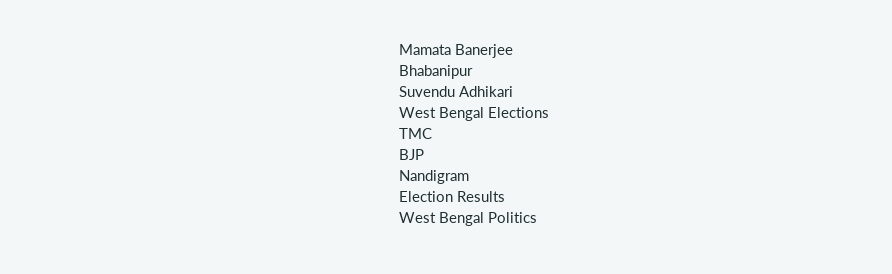Mamata Banerjee
Bhabanipur
Suvendu Adhikari
West Bengal Elections
TMC
BJP
Nandigram
Election Results
West Bengal Politics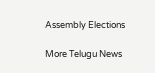Assembly Elections

More Telugu News